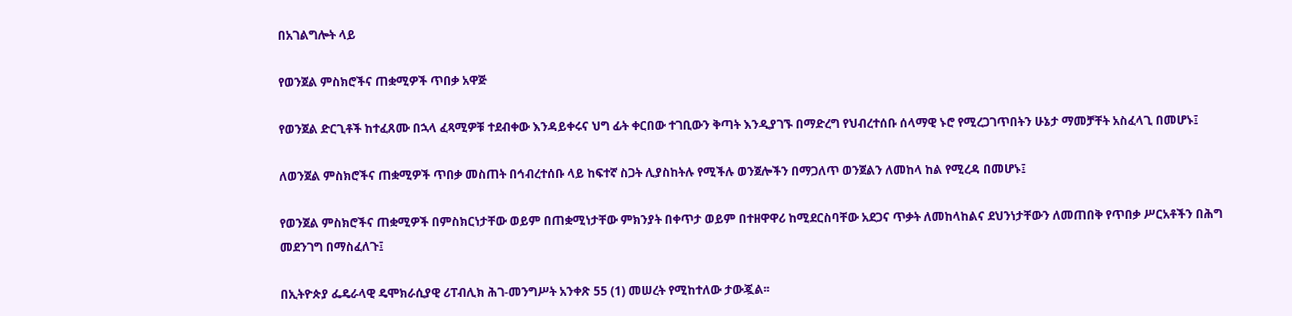በአገልግሎት ላይ

የወንጀል ምስክሮችና ጠቋሚዎች ጥበቃ አዋጅ

የወንጀል ድርጊቶች ከተፈጸሙ በኋላ ፈጻሚዎቹ ተደብቀው እንዳይቀሩና ህግ ፊት ቀርበው ተገቢውን ቅጣት እንዲያገኙ በማድረግ የህብረተሰቡ ሰላማዊ ኑሮ የሚረጋገጥበትን ሁኔታ ማመቻቸት አስፈላጊ በመሆኑ፤

ለወንጀል ምስክሮችና ጠቋሚዎች ጥበቃ መስጠት በኅብረተሰቡ ላይ ከፍተኛ ስጋት ሊያስከትሉ የሚችሉ ወንጀሎችን በማጋለጥ ወንጀልን ለመከላ ከል የሚረዳ በመሆኑ፤

የወንጀል ምስክሮችና ጠቋሚዎች በምስክርነታቸው ወይም በጠቋሚነታቸው ምክንያት በቀጥታ ወይም በተዘዋዋሪ ከሚደርስባቸው አደጋና ጥቃት ለመከላከልና ደህንነታቸውን ለመጠበቅ የጥበቃ ሥርአቶችን በሕግ መደንገግ በማስፈለጉ፤

በኢትዮጵያ ፌዴራላዊ ዴሞክራሲያዊ ሪፐብሊክ ሕገ-መንግሥት አንቀጽ 55 (1) መሠረት የሚከተለው ታውጇል፡፡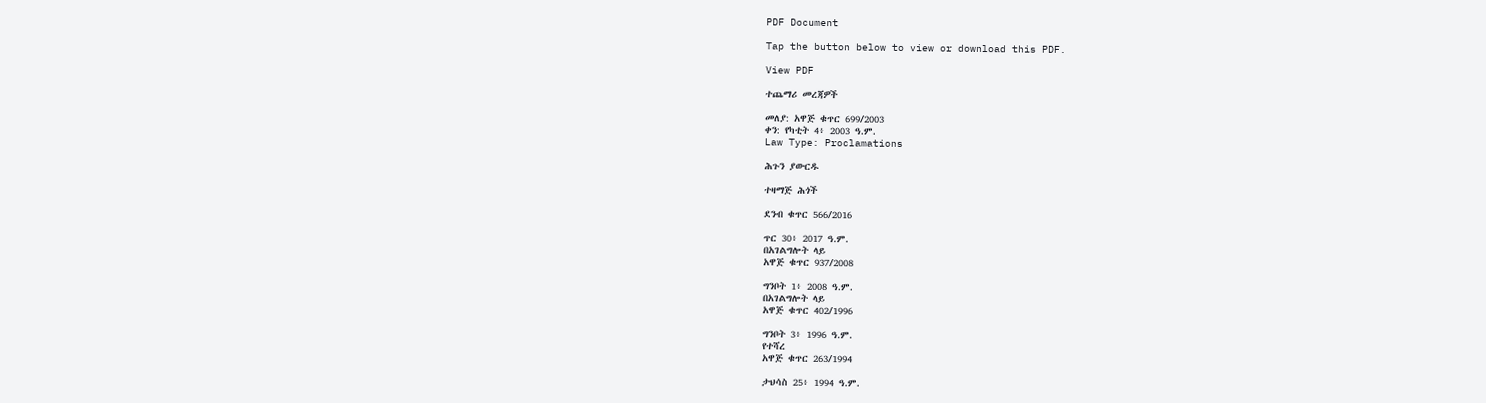PDF Document

Tap the button below to view or download this PDF.

View PDF

ተጨማሪ መረጃዎች

መለያ: አዋጅ ቁጥር 699/2003
ቀን: የካቲት 4፥ 2003 ዓ.ም.
Law Type: Proclamations

ሕጉን ያውርዱ

ተዛማጅ ሕጎች

ደንብ ቁጥር 566/2016

ጥር 30፥ 2017 ዓ.ም.
በአገልግሎት ላይ
አዋጅ ቁጥር 937/2008

ግንቦት 1፥ 2008 ዓ.ም.
በአገልግሎት ላይ
አዋጅ ቁጥር 402/1996

ግንቦት 3፥ 1996 ዓ.ም.
የተሻረ
አዋጅ ቁጥር 263/1994

ታህሳስ 25፥ 1994 ዓ.ም.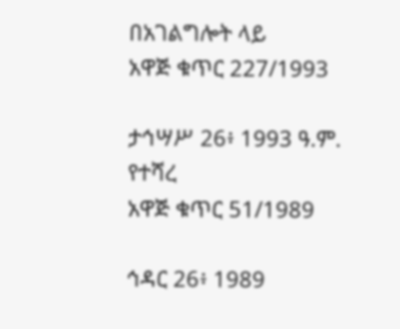በአገልግሎት ላይ
አዋጅ ቁጥር 227/1993

ታኅሣሥ 26፥ 1993 ዓ.ም.
የተሻረ
አዋጅ ቁጥር 51/1989

ኅዳር 26፥ 1989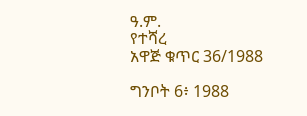ዓ.ም.
የተሻረ
አዋጅ ቁጥር 36/1988

ግንቦት 6፥ 1988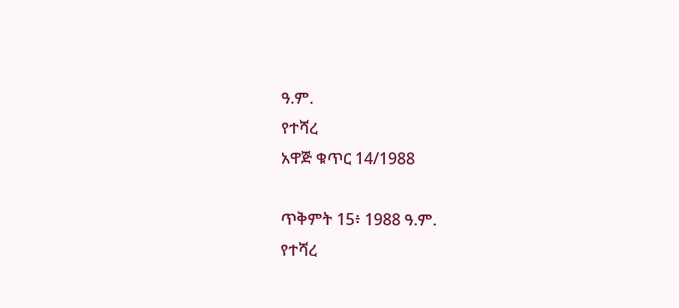ዓ.ም.
የተሻረ
አዋጅ ቁጥር 14/1988

ጥቅምት 15፥ 1988 ዓ.ም.
የተሻረ